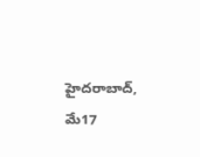హైదరాబాద్, మే17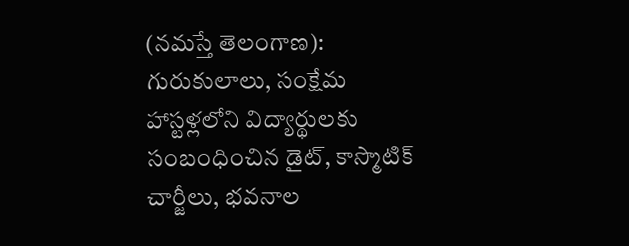(నమస్తే తెలంగాణ): గురుకులాలు, సంక్షేమ హాస్టళ్లలోని విద్యార్థులకు సంబంధించిన డైట్, కాస్మొటిక్ చార్జీలు, భవనాల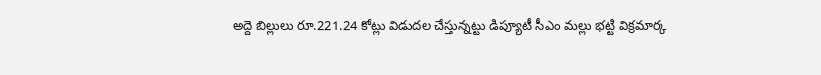అద్దె బిల్లులు రూ.221.24 కోట్లు విడుదల చేస్తున్నట్టు డిప్యూటీ సీఎం మల్లు భట్టి విక్రమార్క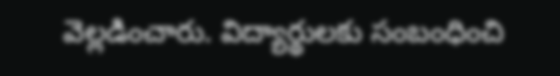వెల్లడించారు. విద్యార్థులకు సంబంధించి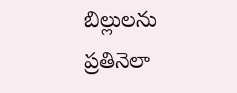బిల్లులను ప్రతినెలా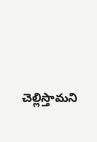చెల్లిస్తామని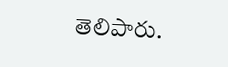తెలిపారు.